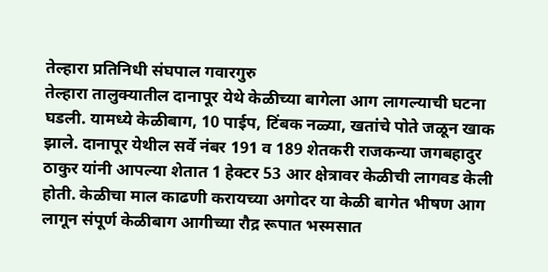तेल्हारा प्रतिनिधी संघपाल गवारगुरु
तेल्हारा तालुक्यातील दानापूर येथे केळीच्या बागेला आग लागल्याची घटना घडली. यामध्ये केळीबाग, 10 पाईप, टिंबक नळ्या, खतांचे पोते जळून खाक झाले. दानापूर येथील सर्वे नंबर 191 व 189 शेतकरी राजकन्या जगबहादुर ठाकुर यांनी आपल्या शेतात 1 हेक्टर 53 आर क्षेत्रावर केळीची लागवड केली होती. केळीचा माल काढणी करायच्या अगोदर या केळी बागेत भीषण आग लागून संपूर्ण केळीबाग आगीच्या रौद्र रूपात भस्मसात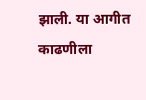झाली. या आगीत काढणीला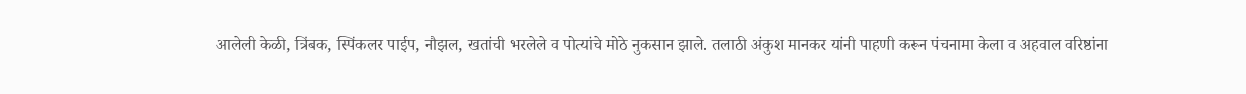आलेली केळी, त्रिंबक, स्पिंकलर पाईप, नौझल, खतांची भरलेले व पोत्यांचे मोठे नुकसान झाले. तलाठी अंकुश मानकर यांनी पाहणी करून पंचनामा केला व अहवाल वरिष्ठांना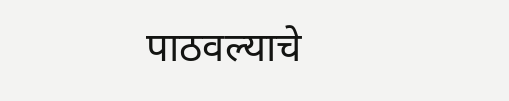पाठवल्याचे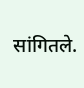सांगितले.